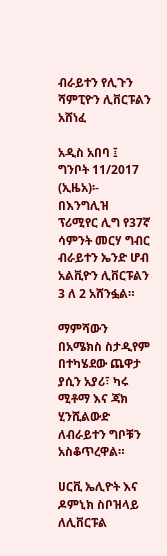ብራይተን የሊጉን ሻምፒዮን ሊቨርፑልን አሸነፈ

አዲስ አበባ ፤ ግንቦት 11/2017 (ኢዜአ)፡- በእንግሊዝ ፕሪሚየር ሊግ የ37ኛ ሳምንት መርሃ ግብር ብራይተን ኤንድ ሆብ አልቪዮን ሊቨርፑልን 3 ለ 2 አሸንፏል።

ማምሻውን በአሜክስ ስታዲየም በተካሄደው ጨዋታ ያሲን አያሪ፣ ካሩ ሚቶማ እና ጃክ ሂንሺልውድ ለብራይተን ግቦቹን አስቆጥረዋል።

ሀርቪ ኤሊዮት እና ዶምኒክ ስቦዝላይ ለሊቨርፑል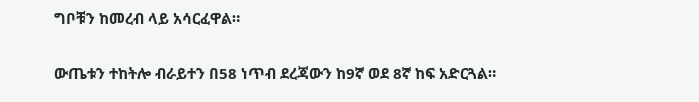ግቦቹን ከመረብ ላይ አሳርፈዋል።

ውጤቱን ተከትሎ ብራይተን በ58 ነጥብ ደረጃውን ከ9ኛ ወደ 8ኛ ከፍ አድርጓል።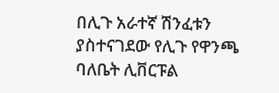በሊጉ አራተኛ ሽንፈቱን ያስተናገደው የሊጉ የዋንጫ ባለቤት ሊቨርፑል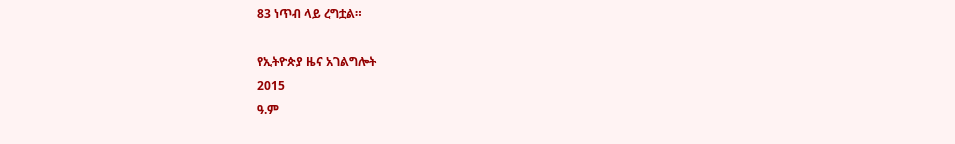83 ነጥብ ላይ ረግቷል።

የኢትዮጵያ ዜና አገልግሎት
2015
ዓ.ም